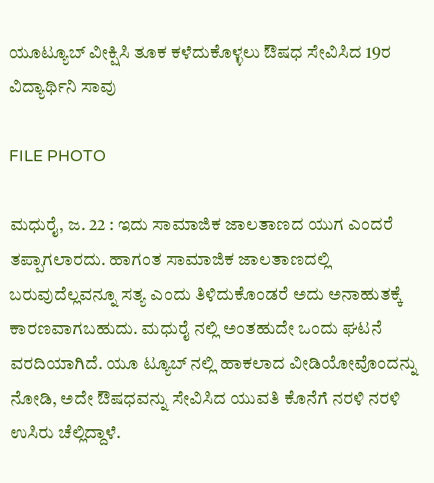ಯೂಟ್ಯೂಬ್ ವೀಕ್ಷಿಸಿ ತೂಕ ಕಳೆದುಕೊಳ್ಳಲು ಔಷಧ ಸೇವಿಸಿದ 19ರ ವಿದ್ಯಾರ್ಥಿನಿ ಸಾವು

FILE PHOTO

ಮಧುರೈ, ಜ. 22 : ಇದು ಸಾಮಾಜಿಕ ಜಾಲತಾಣದ ಯುಗ ಎಂದರೆ ತಪ್ಪಾಗಲಾರದು. ಹಾಗಂತ ಸಾಮಾಜಿಕ ಜಾಲತಾಣದಲ್ಲಿ ಬರುವುದೆಲ್ಲವನ್ನೂ ಸತ್ಯ ಎಂದು ತಿಳಿದುಕೊಂಡರೆ ಅದು ಅನಾಹುತಕ್ಕೆ ಕಾರಣವಾಗಬಹುದು. ಮಧುರೈ ನಲ್ಲಿ ಅಂತಹುದೇ ಒಂದು ಘಟನೆ ವರದಿಯಾಗಿದೆ. ಯೂ ಟ್ಯೂಬ್ ನಲ್ಲಿ ಹಾಕಲಾದ ವೀಡಿಯೋವೊಂದನ್ನು ನೋಡಿ, ಅದೇ ಔಷಧವನ್ನು ಸೇವಿಸಿದ ಯುವತಿ ಕೊನೆಗೆ ನರಳಿ ನರಳಿ ಉಸಿರು ಚೆಲ್ಲಿದ್ದಾಳೆ.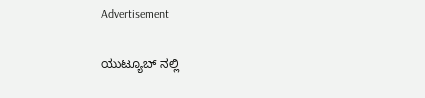Advertisement

ಯುಟ್ಯೂಬ್ ನಲ್ಲಿ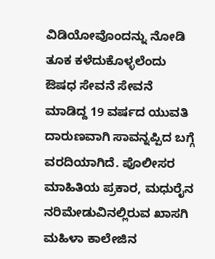ವಿಡಿಯೋವೊಂದನ್ನು ನೋಡಿ ತೂಕ ಕಳೆದುಕೊಳ್ಳಲೆಂದು ಔಷಧ ಸೇವನೆ ಸೇವನೆ ಮಾಡಿದ್ದ 19 ವರ್ಷದ ಯುವತಿ ದಾರುಣವಾಗಿ ಸಾವನ್ನಪ್ಪಿದ ಬಗ್ಗೆ ವರದಿಯಾಗಿದೆ. ಪೊಲೀಸರ ಮಾಹಿತಿಯ ಪ್ರಕಾರ, ಮಧುರೈನ ನರಿಮೇಡುವಿನಲ್ಲಿರುವ ಖಾಸಗಿ ಮಹಿಳಾ ಕಾಲೇಜಿನ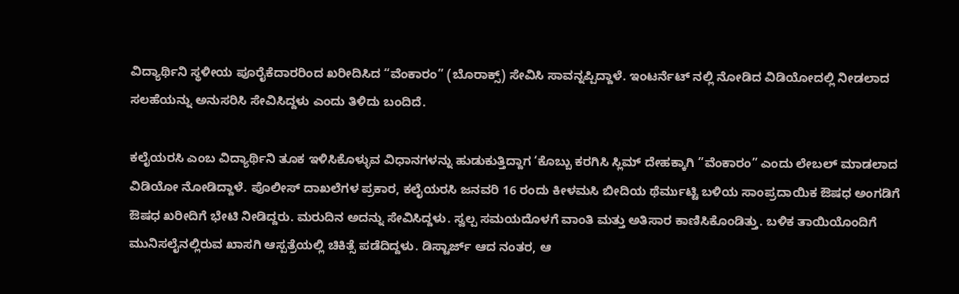ವಿದ್ಯಾರ್ಥಿನಿ ಸ್ಥಳೀಯ ಪೂರೈಕೆದಾರರಿಂದ ಖರೀದಿಸಿದ “ವೆಂಕಾರಂ” (ಬೊರಾಕ್ಸ್) ಸೇವಿಸಿ ಸಾವನ್ನಪ್ಪಿದ್ದಾಳೆ. ಇಂಟರ್ನೆಟ್ ನಲ್ಲಿ ನೋಡಿದ ವಿಡಿಯೋದಲ್ಲಿ ನೀಡಲಾದ ಸಲಹೆಯನ್ನು ಅನುಸರಿಸಿ ಸೇವಿಸಿದ್ದಳು ಎಂದು ತಿಳಿದು ಬಂದಿದೆ.

ಕಲೈಯರಸಿ ಎಂಬ ವಿದ್ಯಾರ್ಥಿನಿ ತೂಕ ಇಳಿಸಿಕೊಳ್ಳುವ ವಿಧಾನಗಳನ್ನು ಹುಡುಕುತ್ತಿದ್ದಾಗ ‘ಕೊಬ್ಬು ಕರಗಿಸಿ ಸ್ಲಿಮ್ ದೇಹಕ್ಕಾಗಿ ”ವೆಂಕಾರಂ” ಎಂದು ಲೇಬಲ್ ಮಾಡಲಾದ ವಿಡಿಯೋ ನೋಡಿದ್ದಾಳೆ. ಪೊಲೀಸ್ ದಾಖಲೆಗಳ ಪ್ರಕಾರ, ಕಲೈಯರಸಿ ಜನವರಿ 16 ರಂದು ಕೀಳಮಸಿ ಬೀದಿಯ ಥೆರ್ಮುಟ್ಟಿ ಬಳಿಯ ಸಾಂಪ್ರದಾಯಿಕ ಔಷಧ ಅಂಗಡಿಗೆ ಔಷಧ ಖರೀದಿಗೆ ಭೇಟಿ ನೀಡಿದ್ದರು. ಮರುದಿನ ಅದನ್ನು ಸೇವಿಸಿದ್ದಳು. ಸ್ವಲ್ಪ ಸಮಯದೊಳಗೆ ವಾಂತಿ ಮತ್ತು ಅತಿಸಾರ ಕಾಣಿಸಿಕೊಂಡಿತ್ತು. ಬಳಿಕ ತಾಯಿಯೊಂದಿಗೆ ಮುನಿಸಲೈನಲ್ಲಿರುವ ಖಾಸಗಿ ಆಸ್ಪತ್ರೆಯಲ್ಲಿ ಚಿಕಿತ್ಸೆ ಪಡೆದಿದ್ದಳು. ಡಿಸ್ಟಾರ್ಜ್ ಆದ ನಂತರ, ಆ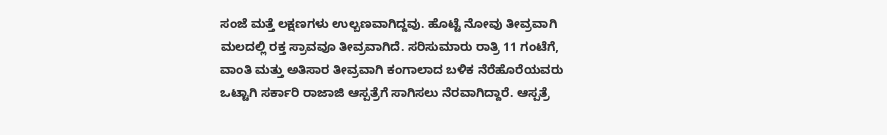ಸಂಜೆ ಮತ್ತೆ ಲಕ್ಷಣಗಳು ಉಲ್ಬಣವಾಗಿದ್ದವು. ಹೊಟ್ಟೆ ನೋವು ತೀವ್ರವಾಗಿ ಮಲದಲ್ಲಿ ರಕ್ತ ಸ್ರಾವವೂ ತೀವ್ರವಾಗಿದೆ. ಸರಿಸುಮಾರು ರಾತ್ರಿ 11 ಗಂಟೆಗೆ, ವಾಂತಿ ಮತ್ತು ಅತಿಸಾರ ತೀವ್ರವಾಗಿ ಕಂಗಾಲಾದ ಬಳಿಕ ನೆರೆಹೊರೆಯವರು ಒಟ್ಟಾಗಿ ಸರ್ಕಾರಿ ರಾಜಾಜಿ ಆಸ್ಪತ್ರೆಗೆ ಸಾಗಿಸಲು ನೆರವಾಗಿದ್ದಾರೆ. ಆಸ್ಪತ್ರೆ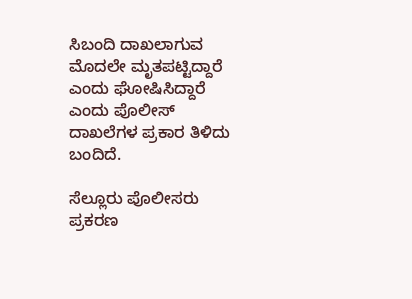ಸಿಬಂದಿ ದಾಖಲಾಗುವ ಮೊದಲೇ ಮೃತಪಟ್ಟಿದ್ದಾರೆ ಎಂದು ಘೋಷಿಸಿದ್ದಾರೆ ಎಂದು ಪೊಲೀಸ್ ದಾಖಲೆಗಳ ಪ್ರಕಾರ ತಿಳಿದು ಬಂದಿದೆ.

ಸೆಲ್ಲೂರು ಪೊಲೀಸರು ಪ್ರಕರಣ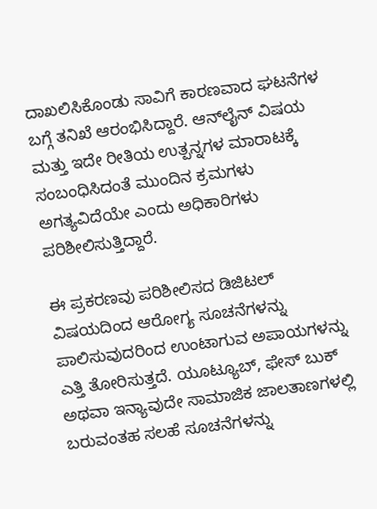ದಾಖಲಿಸಿಕೊಂಡು ಸಾವಿಗೆ ಕಾರಣವಾದ ಘಟನೆಗಳ ಬಗ್ಗೆ ತನಿಖೆ ಆರಂಭಿಸಿದ್ದಾರೆ. ಆನ್‌ಲೈನ್ ವಿಷಯ ಮತ್ತು ಇದೇ ರೀತಿಯ ಉತ್ಪನ್ನಗಳ ಮಾರಾಟಕ್ಕೆ ಸಂಬಂಧಿಸಿದಂತೆ ಮುಂದಿನ ಕ್ರಮಗಳು ಅಗತ್ಯವಿದೆಯೇ ಎಂದು ಅಧಿಕಾರಿಗಳು ಪರಿಶೀಲಿಸುತ್ತಿದ್ದಾರೆ.

ಈ ಪ್ರಕರಣವು ಪರಿಶೀಲಿಸದ ಡಿಜಿಟಲ್ ವಿಷಯದಿಂದ ಆರೋಗ್ಯ ಸೂಚನೆಗಳನ್ನು ಪಾಲಿಸುವುದರಿಂದ ಉಂಟಾಗುವ ಅಪಾಯಗಳನ್ನು ಎತ್ತಿ ತೋರಿಸುತ್ತದೆ. ಯೂಟ್ಯೂಬ್, ಫೇಸ್ ಬುಕ್ ಅಥವಾ ಇನ್ಯಾವುದೇ ಸಾಮಾಜಿಕ ಜಾಲತಾಣಗಳಲ್ಲಿ ಬರುವಂತಹ ಸಲಹೆ ಸೂಚನೆಗಳನ್ನು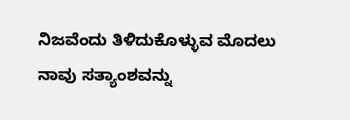ನಿಜವೆಂದು ತಿಳಿದುಕೊಳ್ಳುವ ಮೊದಲು ನಾವು ಸತ್ಯಾಂಶವನ್ನು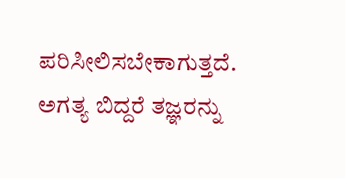ಪರಿಸೀಲಿಸಬೇಕಾಗುತ್ತದೆ. ಅಗತ್ಯ ಬಿದ್ದರೆ ತಜ್ಞರನ್ನು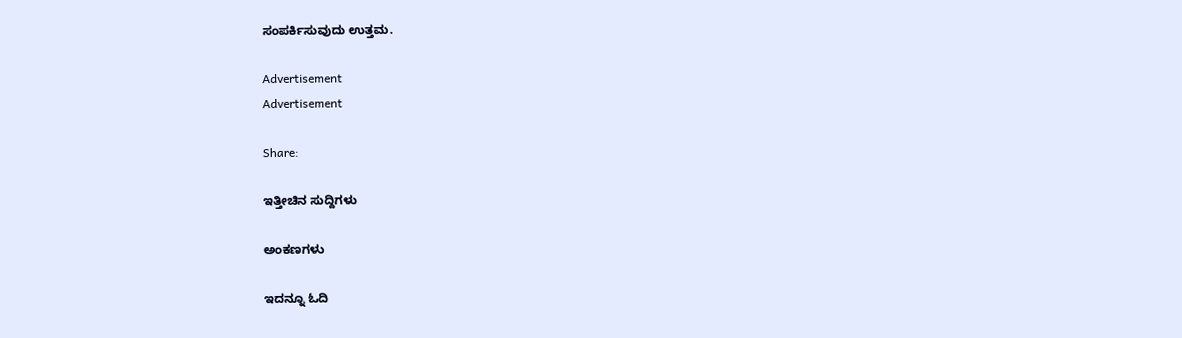ಸಂಪರ್ಕಿಸುವುದು ಉತ್ತಮ.

Advertisement
Advertisement

Share:

ಇತ್ತೀಚಿನ ಸುದ್ದಿಗಳು

ಅಂಕಣಗಳು

ಇದನ್ನೂ ಓದಿ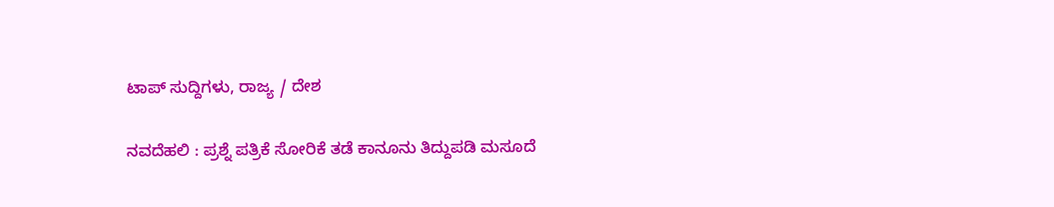ಟಾಪ್ ಸುದ್ದಿಗಳು, ರಾಜ್ಯ / ದೇಶ

ನವದೆಹಲಿ : ಪ್ರಶ್ನೆ ಪತ್ರಿಕೆ ಸೋರಿಕೆ ತಡೆ ಕಾನೂನು ತಿದ್ದುಪಡಿ ಮಸೂದೆ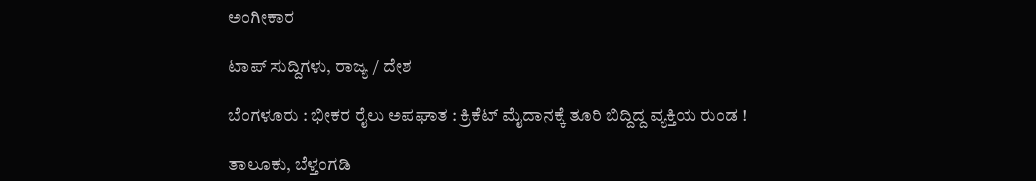ಅಂಗೀಕಾರ

ಟಾಪ್ ಸುದ್ದಿಗಳು, ರಾಜ್ಯ / ದೇಶ

ಬೆಂಗಳೂರು : ಭೀಕರ ರೈಲು ಅಪಘಾತ : ಕ್ರಿಕೆಟ್ ಮೈದಾನಕ್ಕೆ ತೂರಿ ಬಿದ್ದಿದ್ದ ವ್ಯಕ್ತಿಯ ರುಂಡ !

ತಾಲೂಕು, ಬೆಳ್ತಂಗಡಿ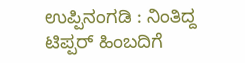ಉಪ್ಪಿನಂಗಡಿ : ನಿಂತಿದ್ದ ಟಿಪ್ಪರ್ ಹಿಂಬದಿಗೆ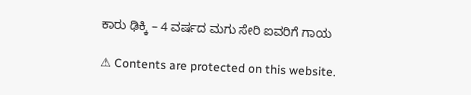ಕಾರು ಢಿಕ್ಕಿ – 4 ವರ್ಷದ ಮಗು ಸೇರಿ ಐವರಿಗೆ ಗಾಯ

⚠ Contents are protected on this website.